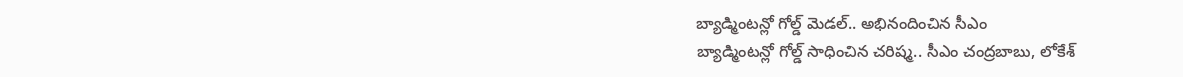బ్యాడ్మింటన్లో గోల్డ్ మెడల్.. అభినందించిన సీఎం
బ్యాడ్మింటన్లో గోల్డ్ సాధించిన చరిష్మ.. సీఎం చంద్రబాబు, లోకేశ్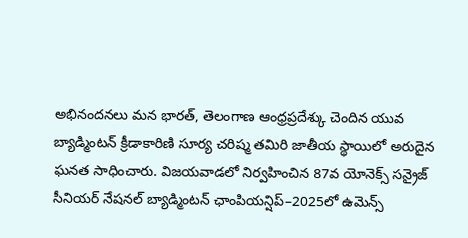అభినందనలు మన భారత్, తెలంగాణ ఆంధ్రప్రదేశ్కు చెందిన యువ బ్యాడ్మింటన్ క్రీడాకారిణి సూర్య చరిష్మ తమిరి జాతీయ స్థాయిలో అరుదైన ఘనత సాధించారు. విజయవాడలో నిర్వహించిన 87వ యోనెక్స్ సన్రైజ్ సీనియర్ నేషనల్ బ్యాడ్మింటన్ ఛాంపియన్షిప్–2025లో ఉమెన్స్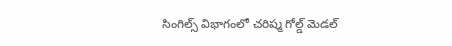సింగిల్స్ విభాగంలో చరిష్మ గోల్డ్ మెడల్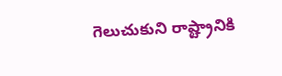గెలుచుకుని రాష్ట్రానికి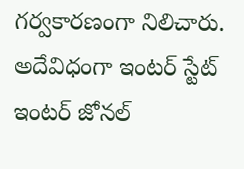గర్వకారణంగా నిలిచారు. అదేవిధంగా ఇంటర్ స్టేట్ ఇంటర్ జోనల్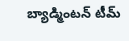బ్యాడ్మింటన్ టీమ్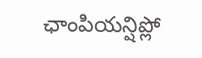ఛాంపియన్షిప్లో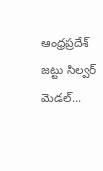ఆంధ్రప్రదేశ్ జట్టు సిల్వర్ మెడల్...